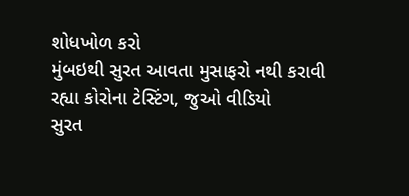શોધખોળ કરો
મુંબઇથી સુરત આવતા મુસાફરો નથી કરાવી રહ્યા કોરોના ટેસ્ટિંગ, જુઓ વીડિયો
સુરત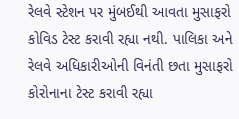રેલવે સ્ટેશન પર મુંબઈથી આવતા મુસાફરો કોવિડ ટેસ્ટ કરાવી રહ્યા નથી. પાલિકા અને રેલવે અધિકારીઓની વિનંતી છતા મુસાફરો કોરોનાના ટેસ્ટ કરાવી રહ્યા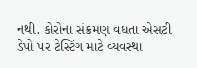નથી. કોરોના સંક્રમણ વધતા એસટી ડેપો પર ટેસ્ટિંગ માટે વ્યવસ્થા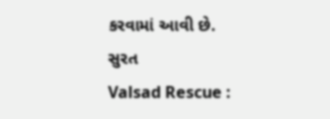કરવામાં આવી છે.
સુરત
Valsad Rescue :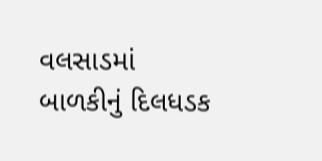વલસાડમાં બાળકીનું દિલધડક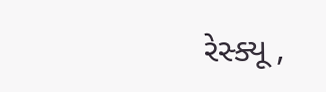રેસ્ક્યૂ ,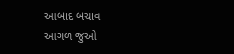આબાદ બચાવ
આગળ જુઓ